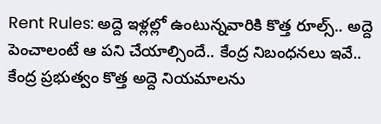Rent Rules: అద్దె ఇళ్లల్లో ఉంటున్నవారికి కొత్త రూల్స్.. అద్దె పెంచాలంటే ఆ పని చేయాల్సిందే.. కేంద్ర నిబంధనలు ఇవే..
కేంద్ర ప్రభుత్వం కొత్త అద్దె నియమాలను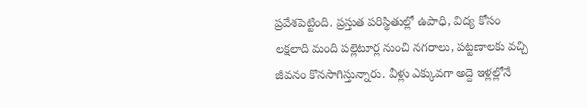ప్రవేశపెట్టింది. ప్రస్తుత పరిస్థితుల్లో ఉపాధి, విద్య కోసం లక్షలాది మంది పల్లెటూర్ల నుంచి నగరాలు, పట్టణాలకు వచ్చి జీవనం కొనసాగిస్తున్నారు. వీళ్లు ఎక్కువగా అద్దె ఇళ్లల్లోనే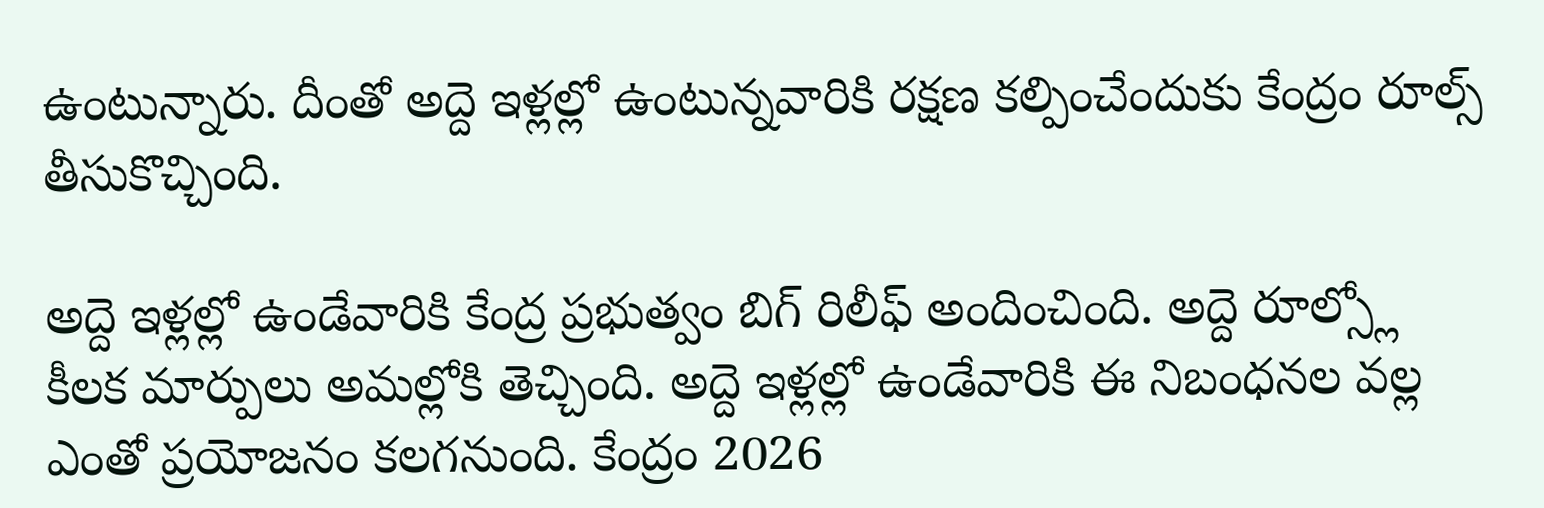ఉంటున్నారు. దీంతో అద్దె ఇళ్లల్లో ఉంటున్నవారికి రక్షణ కల్పించేందుకు కేంద్రం రూల్స్ తీసుకొచ్చింది.

అద్దె ఇళ్లల్లో ఉండేవారికి కేంద్ర ప్రభుత్వం బిగ్ రిలీఫ్ అందించింది. అద్దె రూల్స్లో కీలక మార్పులు అమల్లోకి తెచ్చింది. అద్దె ఇళ్లల్లో ఉండేవారికి ఈ నిబంధనల వల్ల ఎంతో ప్రయోజనం కలగనుంది. కేంద్రం 2026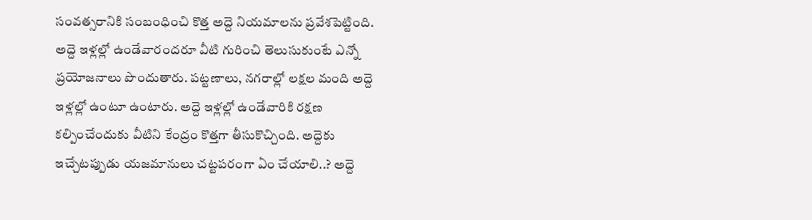సంవత్సరానికి సంబంధించి కొత్త అద్దె నియమాలను ప్రవేశపెట్టింది. అద్దె ఇళ్లల్లో ఉండేవారందరూ వీటి గురించి తెలుసుకుంటే ఎన్నో ప్రయోజనాలు పొందుతారు. పట్టణాలు, నగరాల్లో లక్షల మంది అద్దె ఇళ్లల్లో ఉంటూ ఉంటారు. అద్దె ఇళ్లల్లో ఉండేవారికి రక్షణ కల్పించేందుకు వీటిని కేంద్రం కొత్తగా తీసుకొచ్చింది. అద్దెకు ఇచ్చేటప్పుడు యజమానులు చట్టపరంగా ఏం చేయాలి..? అద్దె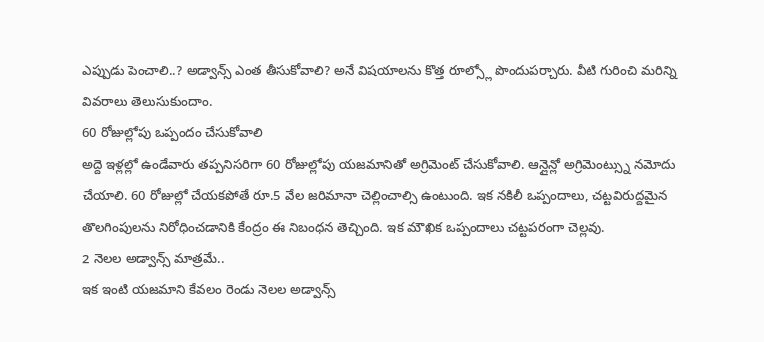ఎప్పుడు పెంచాలి..? అడ్వాన్స్ ఎంత తీసుకోవాలి? అనే విషయాలను కొత్త రూల్స్లో పొందుపర్చారు. వీటి గురించి మరిన్ని వివరాలు తెలుసుకుందాం.
60 రోజుల్లోపు ఒప్పందం చేసుకోవాలి
అద్దె ఇళ్లల్లో ఉండేవారు తప్పనిసరిగా 60 రోజుల్లోపు యజమానితో అగ్రిమెంట్ చేసుకోవాలి. ఆన్లైన్లో అగ్రిమెంట్స్ను నమోదు చేయాలి. 60 రోజుల్లో చేయకపోతే రూ.5 వేల జరిమానా చెల్లించాల్సి ఉంటుంది. ఇక నకిలీ ఒప్పందాలు, చట్టవిరుద్దమైన తొలగింపులను నిరోధించడానికి కేంద్రం ఈ నిబంధన తెచ్చింది. ఇక మౌఖిక ఒప్పందాలు చట్టపరంగా చెల్లవు.
2 నెలల అడ్వాన్స్ మాత్రమే..
ఇక ఇంటి యజమాని కేవలం రెండు నెలల అడ్వాన్స్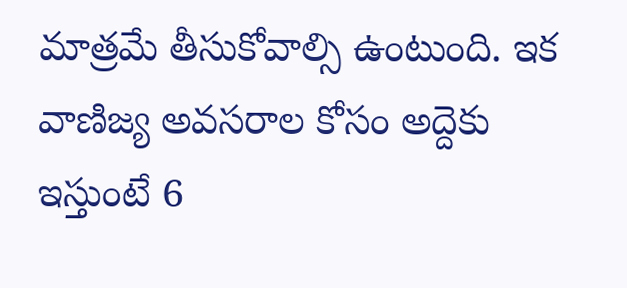మాత్రమే తీసుకోవాల్సి ఉంటుంది. ఇక వాణిజ్య అవసరాల కోసం అద్దెకు ఇస్తుంటే 6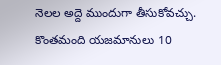నెలల అద్దె ముందుగా తీసుకోవచ్చు. కొంతమంది యజమానులు 10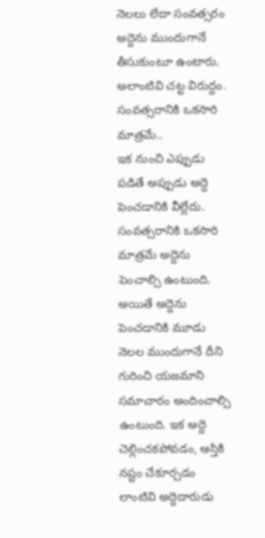నెలలు లేదా సంవత్సరం అద్దెను ముందుగానే తీసుకుంటూ ఉంటారు. అలాంటివి చట్ట విరుద్దం.
సంవత్సరానికి ఒకసారి మాత్రమే..
ఇక నుంచి ఎప్పుడు పడితే అప్పుడు అద్దె పెంచడానికి వీల్లేదు. సంవత్సరానికి ఒకసారి మాత్రమే అద్దెను పెంచాల్సి ఉంటుంది. అయితే అద్దెను పెంచడానికి మూడు నెలల ముందుగానే దీని గురించి యజమాని సమాచారం అందించాల్సి ఉంటుంది. ఇక అద్దె చెల్లించకపోవడం, ఆస్తికి నష్టం చేకూర్చడం లాంటివి అద్దెదారుడు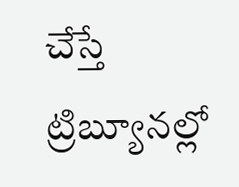చేస్తే ట్రిబ్యూనల్లో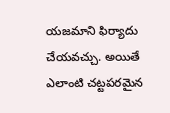యజమాని ఫిర్యాదు చేయవచ్చు. అయితే ఎలాంటి చట్టపరమైన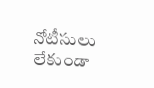నోటీసులు లేకుండా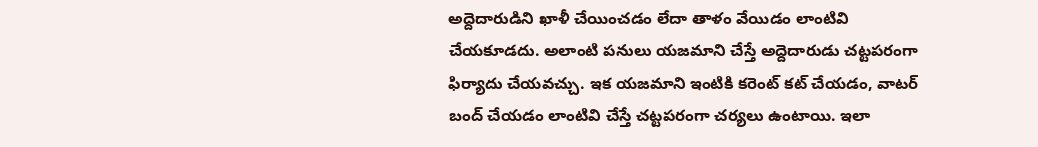అద్దెదారుడిని ఖాళీ చేయించడం లేదా తాళం వేయిడం లాంటివి చేయకూడదు. అలాంటి పనులు యజమాని చేస్తే అద్దెదారుడు చట్టపరంగా ఫిర్యాదు చేయవచ్చు. ఇక యజమాని ఇంటికి కరెంట్ కట్ చేయడం, వాటర్ బంద్ చేయడం లాంటివి చేస్తే చట్టపరంగా చర్యలు ఉంటాయి. ఇలా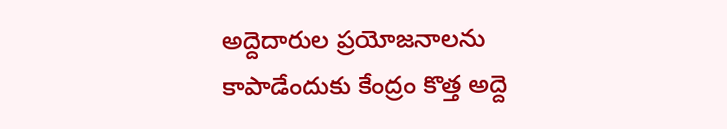అద్దెదారుల ప్రయోజనాలను కాపాడేందుకు కేంద్రం కొత్త అద్దె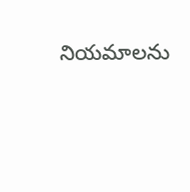నియమాలను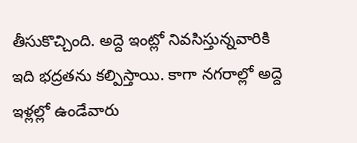తీసుకొచ్చింది. అద్దె ఇంట్లో నివసిస్తున్నవారికి ఇది భద్రతను కల్పిస్తాయి. కాగా నగరాల్లో అద్దె ఇళ్లల్లో ఉండేవారు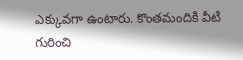ఎక్కువగా ఉంటారు. కొంతమందికి వీటి గురించి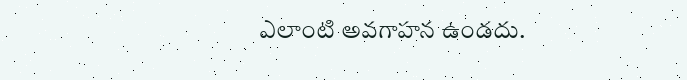ఎలాంటి అవగాహన ఉండదు.